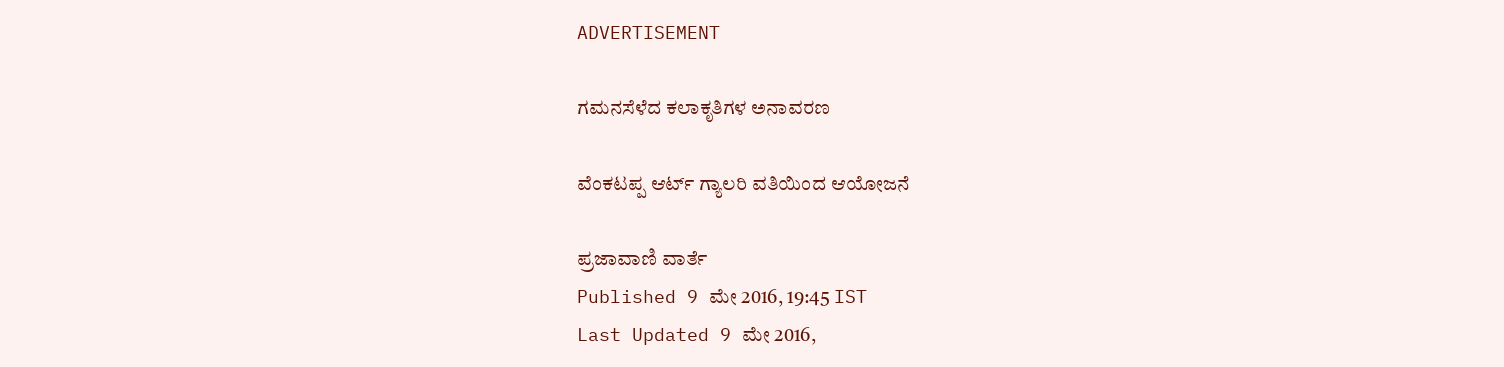ADVERTISEMENT

ಗಮನಸೆಳೆದ ಕಲಾಕೃತಿಗಳ ಅನಾವರಣ

ವೆಂಕಟಪ್ಪ ಆರ್ಟ್ ಗ್ಯಾಲರಿ ವತಿಯಿಂದ ಆಯೋಜನೆ

ಪ್ರಜಾವಾಣಿ ವಾರ್ತೆ
Published 9 ಮೇ 2016, 19:45 IST
Last Updated 9 ಮೇ 2016,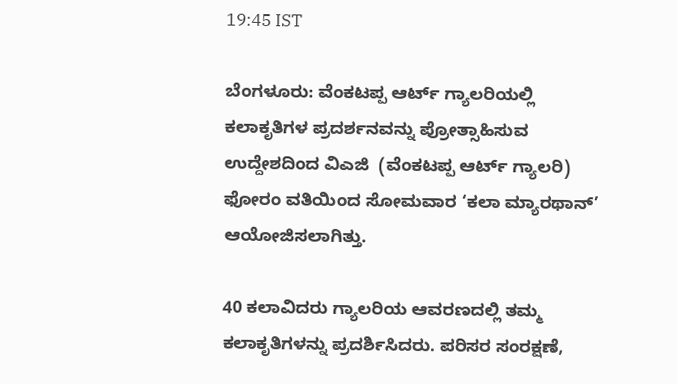19:45 IST

ಬೆಂಗಳೂರು: ವೆಂಕಟಪ್ಪ ಆರ್ಟ್ ಗ್ಯಾಲರಿಯಲ್ಲಿ ಕಲಾಕೃತಿಗಳ ಪ್ರದರ್ಶನವನ್ನು ಪ್ರೋತ್ಸಾಹಿಸುವ ಉದ್ದೇಶದಿಂದ ವಿಎಜಿ  (ವೆಂಕಟಪ್ಪ ಆರ್ಟ್ ಗ್ಯಾಲರಿ) ಫೋರಂ ವತಿಯಿಂದ ಸೋಮವಾರ ‘ಕಲಾ ಮ್ಯಾರಥಾನ್’  ಆಯೋಜಿಸಲಾಗಿತ್ತು.

40 ಕಲಾವಿದರು ಗ್ಯಾಲರಿಯ ಆವರಣದಲ್ಲಿ ತಮ್ಮ ಕಲಾಕೃತಿಗಳನ್ನು ಪ್ರದರ್ಶಿಸಿದರು. ಪರಿಸರ ಸಂರಕ್ಷಣೆ,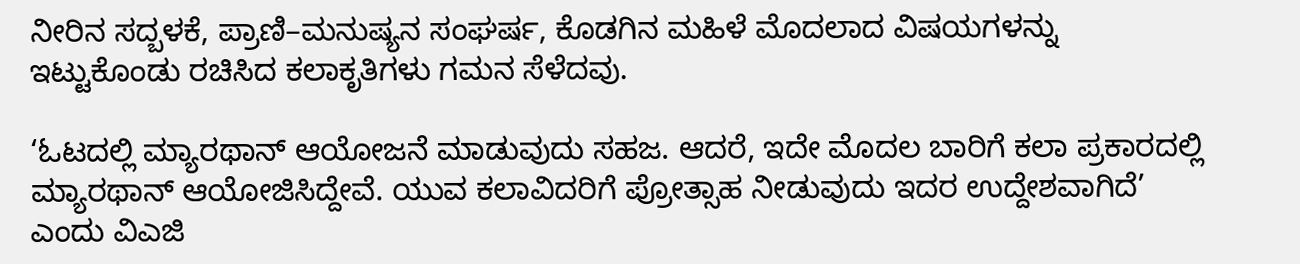ನೀರಿನ ಸದ್ಬಳಕೆ, ಪ್ರಾಣಿ–ಮನುಷ್ಯನ ಸಂಘರ್ಷ, ಕೊಡಗಿನ ಮಹಿಳೆ ಮೊದಲಾದ ವಿಷಯಗಳನ್ನು ಇಟ್ಟುಕೊಂಡು ರಚಿಸಿದ ಕಲಾಕೃತಿಗಳು ಗಮನ ಸೆಳೆದವು.

‘ಓಟದಲ್ಲಿ ಮ್ಯಾರಥಾನ್‌ ಆಯೋಜನೆ ಮಾಡುವುದು ಸಹಜ. ಆದರೆ, ಇದೇ ಮೊದಲ ಬಾರಿಗೆ ಕಲಾ ಪ್ರಕಾರದಲ್ಲಿ ಮ್ಯಾರಥಾನ್ ಆಯೋಜಿಸಿದ್ದೇವೆ. ಯುವ ಕಲಾವಿದರಿಗೆ ಪ್ರೋತ್ಸಾಹ ನೀಡುವುದು ಇದರ ಉದ್ದೇಶವಾಗಿದೆ’ ಎಂದು ವಿಎಜಿ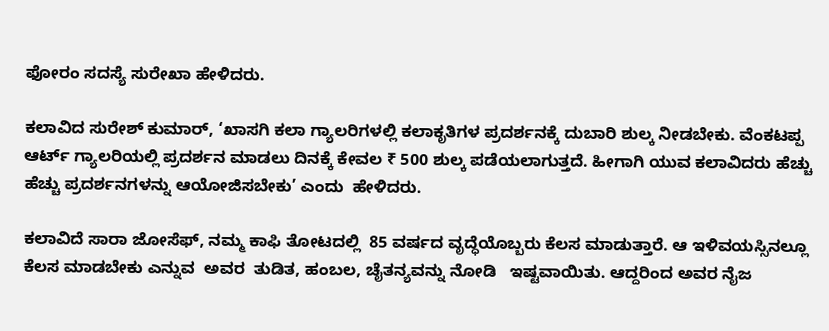ಫೋರಂ ಸದಸ್ಯೆ ಸುರೇಖಾ ಹೇಳಿದರು.

ಕಲಾವಿದ ಸುರೇಶ್‌ ಕುಮಾರ್, ‘ಖಾಸಗಿ ಕಲಾ ಗ್ಯಾಲರಿಗಳಲ್ಲಿ ಕಲಾಕೃತಿಗಳ ಪ್ರದರ್ಶನಕ್ಕೆ ದುಬಾರಿ ಶುಲ್ಕ ನೀಡಬೇಕು. ವೆಂಕಟಪ್ಪ ಆರ್ಟ್ ಗ್ಯಾಲರಿಯಲ್ಲಿ ಪ್ರದರ್ಶನ ಮಾಡಲು ದಿನಕ್ಕೆ ಕೇವಲ ₹ 500 ಶುಲ್ಕ ಪಡೆಯಲಾಗುತ್ತದೆ. ಹೀಗಾಗಿ ಯುವ ಕಲಾವಿದರು ಹೆಚ್ಚು ಹೆಚ್ಚು ಪ್ರದರ್ಶನಗಳನ್ನು ಆಯೋಜಿಸಬೇಕು’ ಎಂದು  ಹೇಳಿದರು.

ಕಲಾವಿದೆ ಸಾರಾ ಜೋಸೆಫ್, ನಮ್ಮ ಕಾಫಿ ತೋಟದಲ್ಲಿ  85 ವರ್ಷದ ವೃದ್ಧೆಯೊಬ್ಬರು ಕೆಲಸ ಮಾಡುತ್ತಾರೆ. ಆ ಇಳಿವಯಸ್ಸಿನಲ್ಲೂ ಕೆಲಸ ಮಾಡಬೇಕು ಎನ್ನುವ  ಅವರ  ತುಡಿತ, ಹಂಬಲ, ಚೈತನ್ಯವನ್ನು ನೋಡಿ   ಇಷ್ಟವಾಯಿತು. ಆದ್ದರಿಂದ ಅವರ ನೈಜ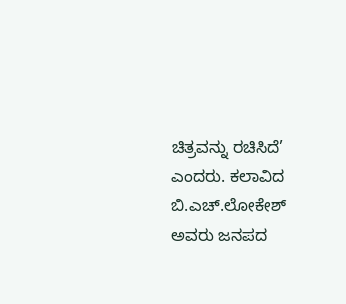ಚಿತ್ರವನ್ನು ರಚಿಸಿದೆ’ ಎಂದರು. ಕಲಾವಿದ ಬಿ.ಎಚ್.ಲೋಕೇಶ್ ಅವರು ಜನಪದ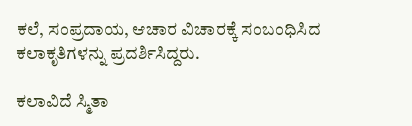ಕಲೆ, ಸಂಪ್ರದಾಯ, ಆಚಾರ ವಿಚಾರಕ್ಕೆ ಸಂಬಂಧಿಸಿದ ಕಲಾಕೃತಿಗಳನ್ನು ಪ್ರದರ್ಶಿಸಿದ್ದರು.

ಕಲಾವಿದೆ ಸ್ಮಿತಾ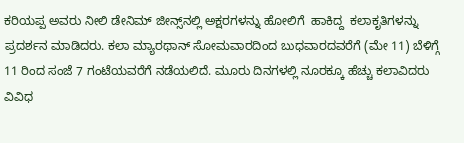ಕರಿಯಪ್ಪ ಅವರು ನೀಲಿ ಡೇನಿಮ್ ಜೀನ್ಸ್‌ನಲ್ಲಿ ಅಕ್ಷರಗಳನ್ನು ಹೋಲಿಗೆ  ಹಾಕಿದ್ದ  ಕಲಾಕೃತಿಗಳನ್ನು ಪ್ರದರ್ಶನ ಮಾಡಿದರು. ಕಲಾ ಮ್ಯಾರಥಾನ್ ಸೋಮವಾರದಿಂದ ಬುಧವಾರದವರೆಗೆ (ಮೇ 11) ಬೆಳಿಗ್ಗೆ 11 ರಿಂದ ಸಂಜೆ 7 ಗಂಟೆಯವರೆಗೆ ನಡೆಯಲಿದೆ. ಮೂರು ದಿನಗಳಲ್ಲಿ ನೂರಕ್ಕೂ ಹೆಚ್ಚು ಕಲಾವಿದರು  ವಿವಿಧ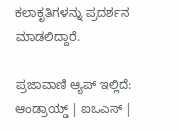ಕಲಾಕೃತಿಗಳನ್ನು ಪ್ರದರ್ಶನ ಮಾಡಲಿದ್ದಾರೆ.

ಪ್ರಜಾವಾಣಿ ಆ್ಯಪ್ ಇಲ್ಲಿದೆ: ಆಂಡ್ರಾಯ್ಡ್ | ಐಒಎಸ್ |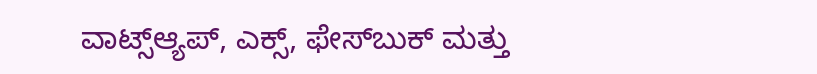ವಾಟ್ಸ್ಆ್ಯಪ್, ಎಕ್ಸ್, ಫೇಸ್‌ಬುಕ್ ಮತ್ತು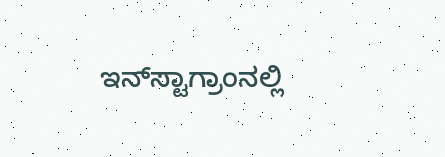ಇನ್‌ಸ್ಟಾಗ್ರಾಂನಲ್ಲಿ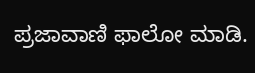ಪ್ರಜಾವಾಣಿ ಫಾಲೋ ಮಾಡಿ.